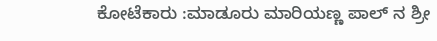ಕೋಟೆಕಾರು :ಮಾಡೂರು ಮಾರಿಯಣ್ಣ ಪಾಲ್ ನ ಶ್ರೀ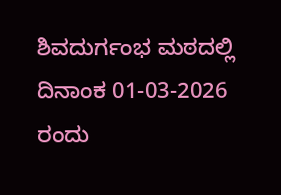ಶಿವದುರ್ಗಂಭ ಮಠದಲ್ಲಿ ದಿನಾಂಕ 01-03-2026 ರಂದು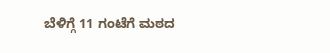ಬೆಳಿಗ್ಗೆ 11 ಗಂಟೆಗೆ ಮಠದ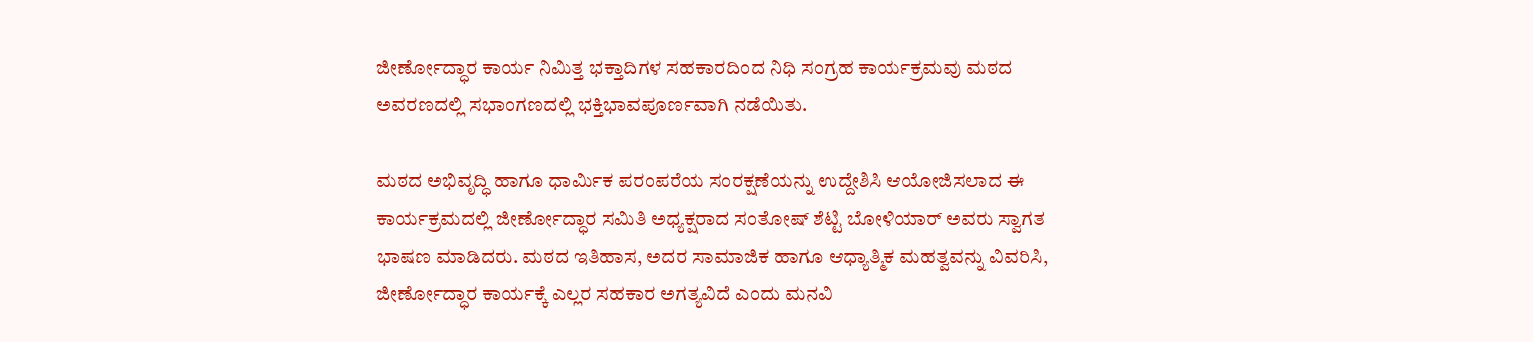ಜೀರ್ಣೋದ್ಧಾರ ಕಾರ್ಯ ನಿಮಿತ್ತ ಭಕ್ತಾದಿಗಳ ಸಹಕಾರದಿಂದ ನಿಧಿ ಸಂಗ್ರಹ ಕಾರ್ಯಕ್ರಮವು ಮಠದ ಅವರಣದಲ್ಲಿ ಸಭಾಂಗಣದಲ್ಲಿ ಭಕ್ತಿಭಾವಪೂರ್ಣವಾಗಿ ನಡೆಯಿತು.

ಮಠದ ಅಭಿವೃದ್ಧಿ ಹಾಗೂ ಧಾರ್ಮಿಕ ಪರಂಪರೆಯ ಸಂರಕ್ಷಣೆಯನ್ನು ಉದ್ದೇಶಿಸಿ ಆಯೋಜಿಸಲಾದ ಈ ಕಾರ್ಯಕ್ರಮದಲ್ಲಿ ಜೀರ್ಣೋದ್ಧಾರ ಸಮಿತಿ ಅಧ್ಯಕ್ಷರಾದ ಸಂತೋಷ್ ಶೆಟ್ಟಿ ಬೋಳಿಯಾರ್ ಅವರು ಸ್ವಾಗತ ಭಾಷಣ ಮಾಡಿದರು. ಮಠದ ಇತಿಹಾಸ, ಅದರ ಸಾಮಾಜಿಕ ಹಾಗೂ ಆಧ್ಯಾತ್ಮಿಕ ಮಹತ್ವವನ್ನು ವಿವರಿಸಿ, ಜೀರ್ಣೋದ್ಧಾರ ಕಾರ್ಯಕ್ಕೆ ಎಲ್ಲರ ಸಹಕಾರ ಅಗತ್ಯವಿದೆ ಎಂದು ಮನವಿ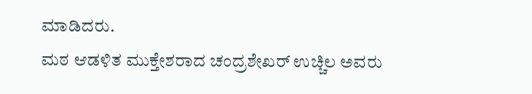ಮಾಡಿದರು.
ಮಠ ಆಡಳಿತ ಮುಕ್ತೇಶರಾದ ಚಂದ್ರಶೇಖರ್ ಉಚ್ಚಿಲ ಅವರು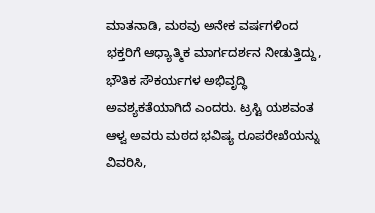ಮಾತನಾಡಿ, ಮಠವು ಅನೇಕ ವರ್ಷಗಳಿಂದ ಭಕ್ತರಿಗೆ ಆಧ್ಯಾತ್ಮಿಕ ಮಾರ್ಗದರ್ಶನ ನೀಡುತ್ತಿದ್ದು, ಭೌತಿಕ ಸೌಕರ್ಯಗಳ ಅಭಿವೃದ್ಧಿ ಅವಶ್ಯಕತೆಯಾಗಿದೆ ಎಂದರು. ಟ್ರಸ್ಟಿ ಯಶವಂತ ಆಳ್ವ ಅವರು ಮಠದ ಭವಿಷ್ಯ ರೂಪರೇಖೆಯನ್ನು ವಿವರಿಸಿ,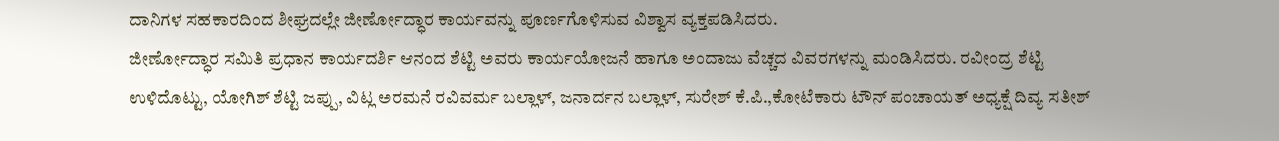ದಾನಿಗಳ ಸಹಕಾರದಿಂದ ಶೀಘ್ರದಲ್ಲೇ ಜೀರ್ಣೋದ್ಧಾರ ಕಾರ್ಯವನ್ನು ಪೂರ್ಣಗೊಳಿಸುವ ವಿಶ್ವಾಸ ವ್ಯಕ್ತಪಡಿಸಿದರು.
ಜೀರ್ಣೋದ್ಧಾರ ಸಮಿತಿ ಪ್ರಧಾನ ಕಾರ್ಯದರ್ಶಿ ಆನಂದ ಶೆಟ್ಟಿ ಅವರು ಕಾರ್ಯಯೋಜನೆ ಹಾಗೂ ಅಂದಾಜು ವೆಚ್ಚದ ವಿವರಗಳನ್ನು ಮಂಡಿಸಿದರು. ರವೀಂದ್ರ ಶೆಟ್ಟಿ ಉಳಿದೊಟ್ಟು, ಯೋಗಿಶ್ ಶೆಟ್ಟಿ ಜಪ್ಪು, ವಿಟ್ಲ ಅರಮನೆ ರವಿವರ್ಮ ಬಲ್ಲಾಳ್, ಜನಾರ್ದನ ಬಲ್ಲಾಳ್, ಸುರೇಶ್ ಕೆ.ಪಿ.,ಕೋಟೆಕಾರು ಟೌನ್ ಪಂಚಾಯತ್ ಅಧ್ಯಕ್ಷೆ ದಿವ್ಯ ಸತೀಶ್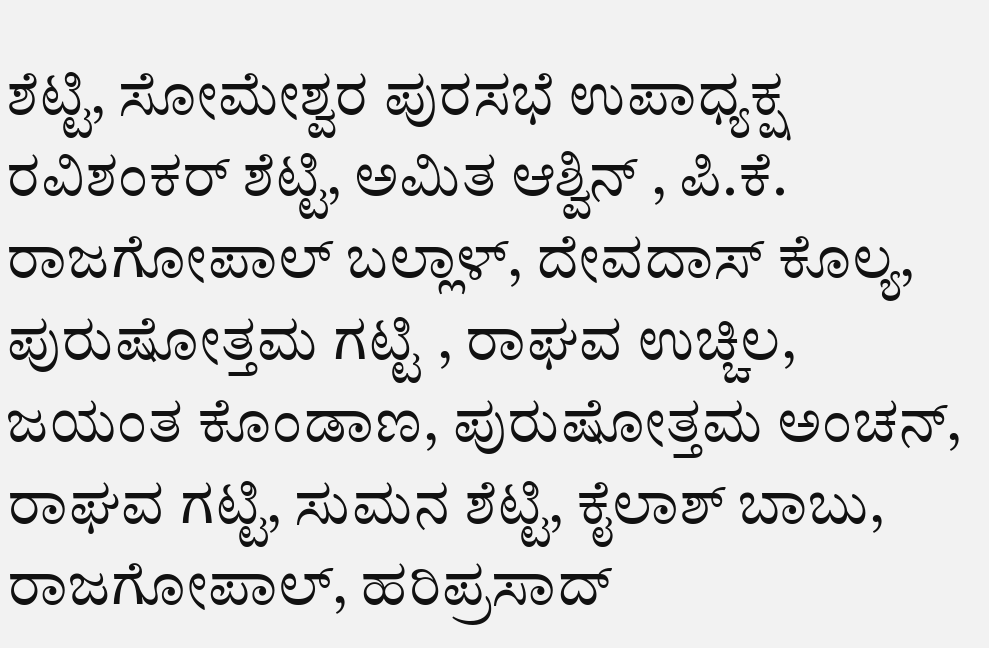ಶೆಟ್ಟಿ, ಸೋಮೇಶ್ವರ ಪುರಸಭೆ ಉಪಾಧ್ಯಕ್ಷ ರವಿಶಂಕರ್ ಶೆಟ್ಟಿ, ಅಮಿತ ಆಶ್ವಿನ್ , ಪಿ.ಕೆ. ರಾಜಗೋಪಾಲ್ ಬಲ್ಲಾಳ್, ದೇವದಾಸ್ ಕೊಲ್ಯ, ಪುರುಷೋತ್ತಮ ಗಟ್ಟಿ , ರಾಘವ ಉಚ್ಚಿಲ, ಜಯಂತ ಕೊಂಡಾಣ, ಪುರುಷೋತ್ತಮ ಅಂಚನ್, ರಾಘವ ಗಟ್ಟಿ, ಸುಮನ ಶೆಟ್ಟಿ, ಕೈಲಾಶ್ ಬಾಬು, ರಾಜಗೋಪಾಲ್, ಹರಿಪ್ರಸಾದ್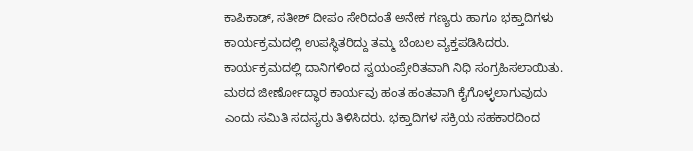ಕಾಪಿಕಾಡ್, ಸತೀಶ್ ದೀಪಂ ಸೇರಿದಂತೆ ಅನೇಕ ಗಣ್ಯರು ಹಾಗೂ ಭಕ್ತಾದಿಗಳು ಕಾರ್ಯಕ್ರಮದಲ್ಲಿ ಉಪಸ್ಥಿತರಿದ್ದು ತಮ್ಮ ಬೆಂಬಲ ವ್ಯಕ್ತಪಡಿಸಿದರು.
ಕಾರ್ಯಕ್ರಮದಲ್ಲಿ ದಾನಿಗಳಿಂದ ಸ್ವಯಂಪ್ರೇರಿತವಾಗಿ ನಿಧಿ ಸಂಗ್ರಹಿಸಲಾಯಿತು. ಮಠದ ಜೀರ್ಣೋದ್ಧಾರ ಕಾರ್ಯವು ಹಂತ ಹಂತವಾಗಿ ಕೈಗೊಳ್ಳಲಾಗುವುದು ಎಂದು ಸಮಿತಿ ಸದಸ್ಯರು ತಿಳಿಸಿದರು. ಭಕ್ತಾದಿಗಳ ಸಕ್ರಿಯ ಸಹಕಾರದಿಂದ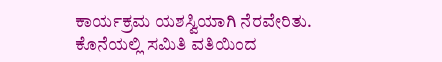ಕಾರ್ಯಕ್ರಮ ಯಶಸ್ವಿಯಾಗಿ ನೆರವೇರಿತು.
ಕೊನೆಯಲ್ಲಿ ಸಮಿತಿ ವತಿಯಿಂದ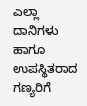ಎಲ್ಲಾ ದಾನಿಗಳು ಹಾಗೂ ಉಪಸ್ಥಿತರಾದ ಗಣ್ಯರಿಗೆ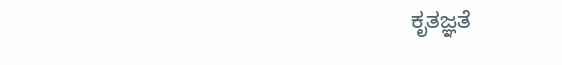ಕೃತಜ್ಞತೆ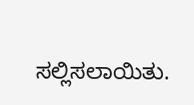ಸಲ್ಲಿಸಲಾಯಿತು.